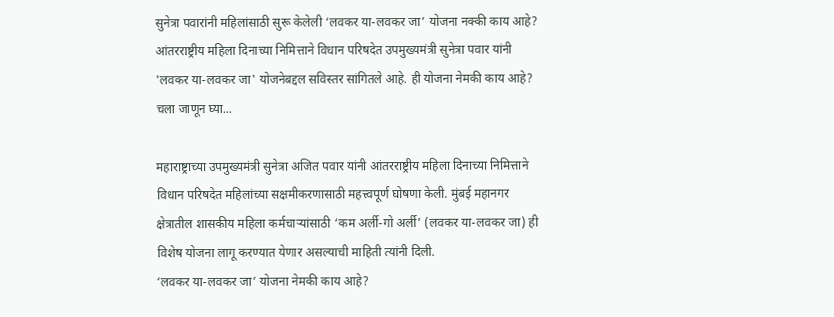सुनेत्रा पवारांनी महिलांसाठी सुरू केलेली ‘लवकर या-लवकर जा’ योजना नक्की काय आहे?
आंतरराष्ट्रीय महिला दिनाच्या निमित्ताने विधान परिषदेत उपमुख्यमंत्री सुनेत्रा पवार यांनी 'लवकर या-लवकर जा' योजनेबद्दल सविस्तर सांगितले आहे. ही योजना नेमकी काय आहे? चला जाणून घ्या...

महाराष्ट्राच्या उपमुख्यमंत्री सुनेत्रा अजित पवार यांनी आंतरराष्ट्रीय महिला दिनाच्या निमित्ताने विधान परिषदेत महिलांच्या सक्षमीकरणासाठी महत्त्वपूर्ण घोषणा केली. मुंबई महानगर क्षेत्रातील शासकीय महिला कर्मचाऱ्यांसाठी ‘कम अर्ली-गो अर्ली’ (लवकर या-लवकर जा) ही विशेष योजना लागू करण्यात येणार असल्याची माहिती त्यांनी दिली.
‘लवकर या-लवकर जा’ योजना नेमकी काय आहे?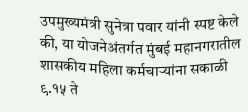उपमुख्यमंत्री सुनेत्रा पवार यांनी स्पष्ट केले की, या योजनेअंतर्गत मुंबई महानगरातील शासकीय महिला कर्मचाऱ्यांना सकाळी ९.१५ ते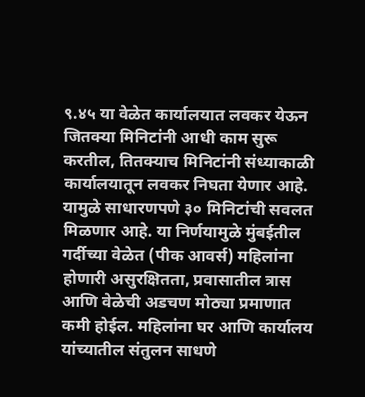९.४५ या वेळेत कार्यालयात लवकर येऊन जितक्या मिनिटांनी आधी काम सुरू करतील, तितक्याच मिनिटांनी संध्याकाळी कार्यालयातून लवकर निघता येणार आहे. यामुळे साधारणपणे ३० मिनिटांची सवलत मिळणार आहे. या निर्णयामुळे मुंबईतील गर्दीच्या वेळेत (पीक आवर्स) महिलांना होणारी असुरक्षितता, प्रवासातील त्रास आणि वेळेची अडचण मोठ्या प्रमाणात कमी होईल. महिलांना घर आणि कार्यालय यांच्यातील संतुलन साधणे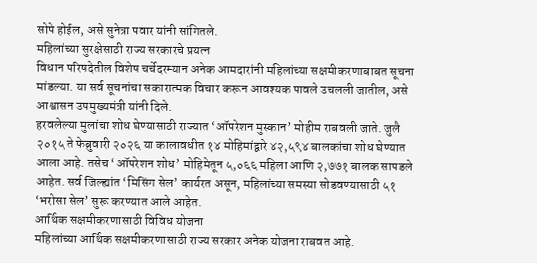सोपे होईल, असे सुनेत्रा पवार यांनी सांगितले.
महिलांच्या सुरक्षेसाठी राज्य सरकारचे प्रयत्न
विधान परिषदेतील विशेष चर्चेदरम्यान अनेक आमदारांनी महिलांच्या सक्षमीकरणाबाबत सूचना मांडल्या. या सर्व सूचनांचा सकारात्मक विचार करून आवश्यक पावले उचलली जातील, असे आश्वासन उपमुख्यमंत्री यांनी दिले.
हरवलेल्या मुलांचा शोध घेण्यासाठी राज्यात ‘ऑपरेशन मुस्कान’ मोहीम राबवली जाते. जुलै २०१५ ते फेब्रुवारी २०२६ या कालावधीत १४ मोहिमांद्वारे ४२,५९४ बालकांचा शोध घेण्यात आला आहे. तसेच ‘ऑपरेशन शोध’ मोहिमेतून ५,०६६ महिला आणि २,७७१ बालक सापडले आहेत. सर्व जिल्ह्यांत ‘मिसिंग सेल’ कार्यरत असून, महिलांच्या समस्या सोडवण्यासाठी ५१ ‘भरोसा सेल’ सुरू करण्यात आले आहेत.
आर्थिक सक्षमीकरणासाठी विविध योजना
महिलांच्या आर्थिक सक्षमीकरणासाठी राज्य सरकार अनेक योजना राबवत आहे.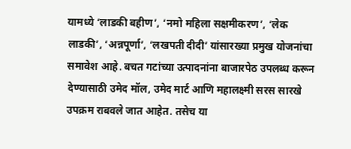यामध्ये ‘लाडकी बहीण’, ‘नमो महिला सक्षमीकरण’, ‘लेक लाडकी’, ‘अन्नपूर्णा’, ‘लखपती दीदी’ यांसारख्या प्रमुख योजनांचा समावेश आहे. बचत गटांच्या उत्पादनांना बाजारपेठ उपलब्ध करून देण्यासाठी उमेद मॉल, उमेद मार्ट आणि महालक्ष्मी सरस सारखे उपक्रम राबवले जात आहेत. तसेच या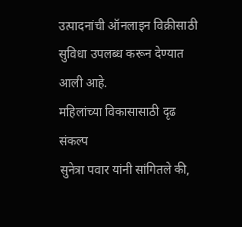उत्पादनांची ऑनलाइन विक्रीसाठी सुविधा उपलब्ध करून देण्यात आली आहे.
महिलांच्या विकासासाठी दृढ संकल्प
सुनेत्रा पवार यांनी सांगितले की,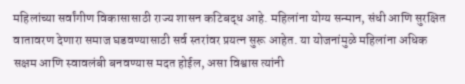महिलांच्या सर्वांगीण विकासासाठी राज्य शासन कटिबद्ध आहे. महिलांना योग्य सन्मान, संधी आणि सुरक्षित वातावरण देणारा समाज घडवण्यासाठी सर्व स्तरांवर प्रयत्न सुरू आहेत. या योजनांमुळे महिलांना अधिक सक्षम आणि स्वावलंबी बनवण्यास मदत होईल, असा विश्वास त्यांनी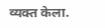व्यक्त केला.